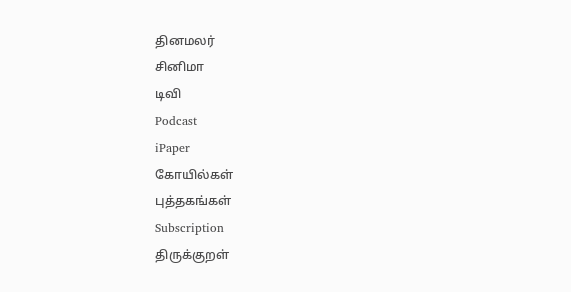தினமலர்
சினிமா
டிவி
Podcast
iPaper
கோயில்கள்
புத்தகங்கள்
Subscription
திருக்குறள்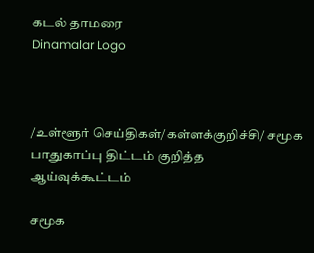கடல் தாமரை
Dinamalar Logo



/உள்ளூர் செய்திகள்/கள்ளக்குறிச்சி/ சமூக பாதுகாப்பு திட்டம் குறித்த ஆய்வுக்கூட்டம்

சமூக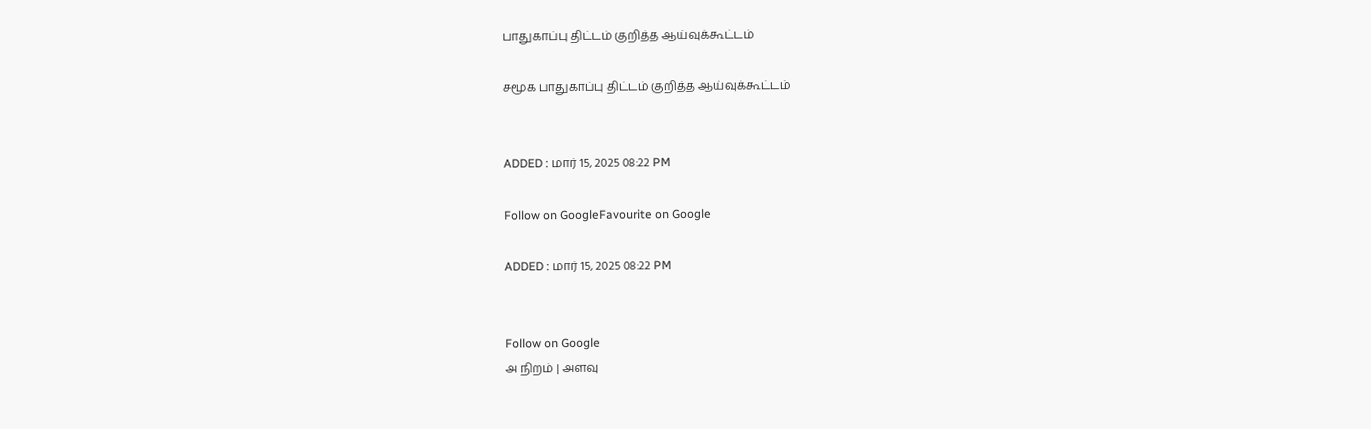பாதுகாப்பு திட்டம் குறித்த ஆய்வுக்கூட்டம்

சமூக பாதுகாப்பு திட்டம் குறித்த ஆய்வுக்கூட்டம்


ADDED : மார் 15, 2025 08:22 PM

Follow on GoogleFavourite on Google

ADDED : மார் 15, 2025 08:22 PM


Follow on Google
அ நிறம் | அளவு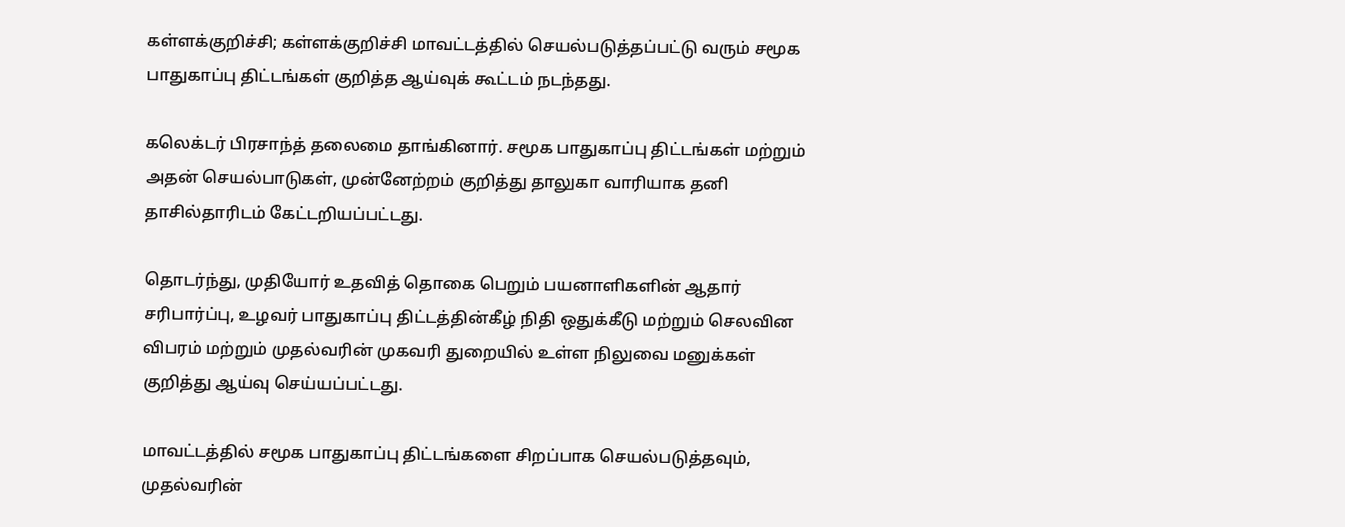கள்ளக்குறிச்சி; கள்ளக்குறிச்சி மாவட்டத்தில் செயல்படுத்தப்பட்டு வரும் சமூக பாதுகாப்பு திட்டங்கள் குறித்த ஆய்வுக் கூட்டம் நடந்தது.

கலெக்டர் பிரசாந்த் தலைமை தாங்கினார். சமூக பாதுகாப்பு திட்டங்கள் மற்றும் அதன் செயல்பாடுகள், முன்னேற்றம் குறித்து தாலுகா வாரியாக தனி தாசில்தாரிடம் கேட்டறியப்பட்டது.

தொடர்ந்து, முதியோர் உதவித் தொகை பெறும் பயனாளிகளின் ஆதார் சரிபார்ப்பு, உழவர் பாதுகாப்பு திட்டத்தின்கீழ் நிதி ஒதுக்கீடு மற்றும் செலவின விபரம் மற்றும் முதல்வரின் முகவரி துறையில் உள்ள நிலுவை மனுக்கள் குறித்து ஆய்வு செய்யப்பட்டது.

மாவட்டத்தில் சமூக பாதுகாப்பு திட்டங்களை சிறப்பாக செயல்படுத்தவும், முதல்வரின்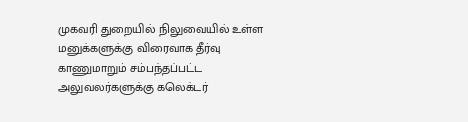முகவரி துறையில் நிலுவையில் உள்ள மனுக்களுக்கு விரைவாக தீர்வு காணுமாறும் சம்பந்தப்பட்ட அலுவலர்களுக்கு கலெக்டர்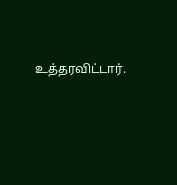உத்தரவிட்டார்.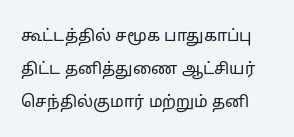கூட்டத்தில் சமூக பாதுகாப்பு திட்ட தனித்துணை ஆட்சியர் செந்தில்குமார் மற்றும் தனி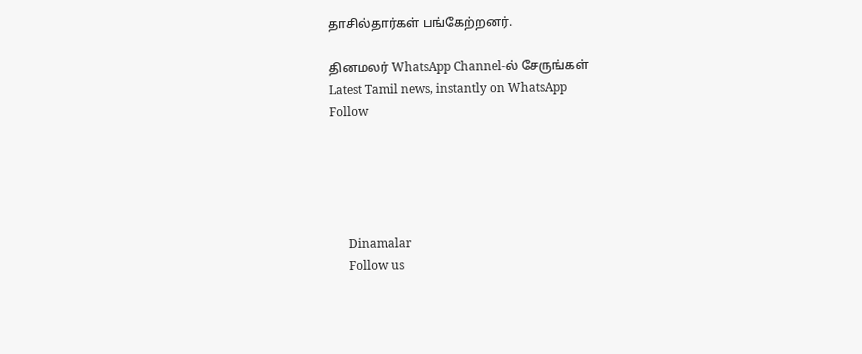தாசில்தார்கள் பங்கேற்றனர்.

தினமலர் WhatsApp Channel-ல் சேருங்கள்
Latest Tamil news, instantly on WhatsApp
Follow





      Dinamalar
      Follow us